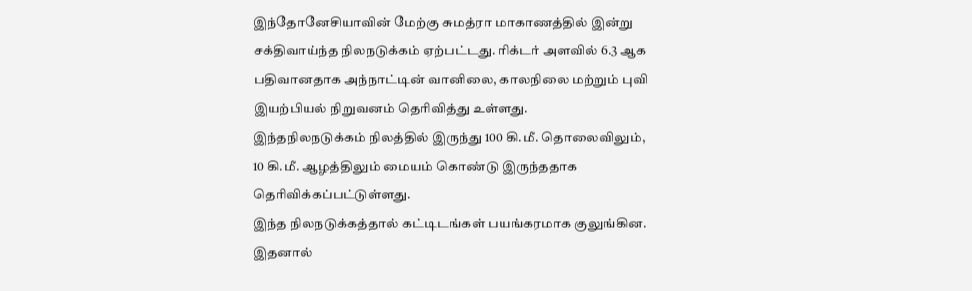இந்தோனேசியாவின் மேற்கு சுமத்ரா மாகாணத்தில் இன்று சக்திவாய்ந்த நிலநடுக்கம் ஏற்பட்டது. ரிக்டர் அளவில் 6.3 ஆக பதிவானதாக அந்நாட்டின் வானிலை, காலநிலை மற்றும் புவி இயற்பியல் நிறுவனம் தெரிவித்து உள்ளது.
இந்தநிலநடுக்கம் நிலத்தில் இருந்து 100 கி.மீ. தொலைவிலும், 10 கி.மீ. ஆழத்திலும் மையம் கொண்டு இருந்ததாக தெரிவிக்கப்பட்டுள்ளது.
இந்த நிலநடுக்கத்தால் கட்டிடங்கள் பயங்கரமாக குலுங்கின. இதனால்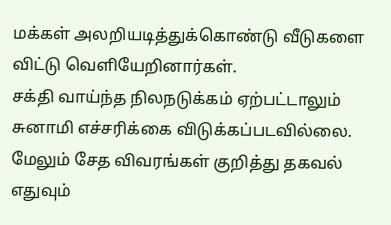மக்கள் அலறியடித்துக்கொண்டு வீடுகளை விட்டு வெளியேறினார்கள்.
சக்தி வாய்ந்த நிலநடுக்கம் ஏற்பட்டாலும் சுனாமி எச்சரிக்கை விடுக்கப்படவில்லை. மேலும் சேத விவரங்கள் குறித்து தகவல் எதுவும்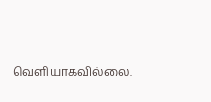வெளியாகவில்லை.